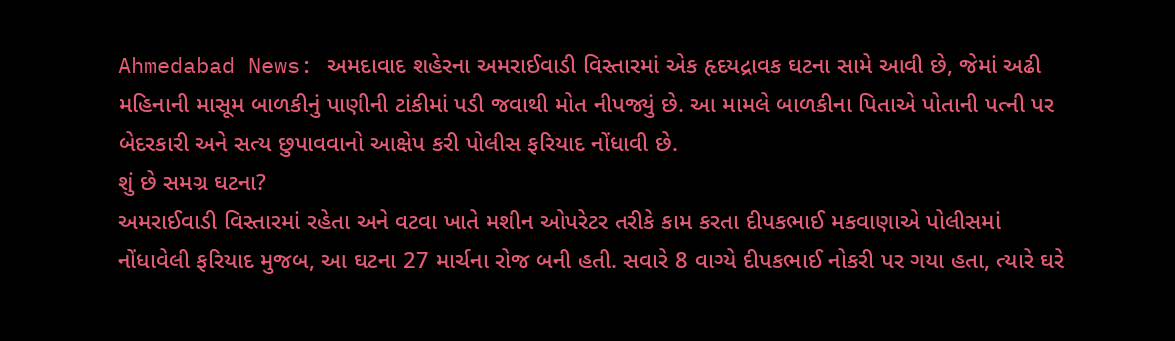Ahmedabad News: અમદાવાદ શહેરના અમરાઈવાડી વિસ્તારમાં એક હૃદયદ્રાવક ઘટના સામે આવી છે, જેમાં અઢી મહિનાની માસૂમ બાળકીનું પાણીની ટાંકીમાં પડી જવાથી મોત નીપજ્યું છે. આ મામલે બાળકીના પિતાએ પોતાની પત્ની પર બેદરકારી અને સત્ય છુપાવવાનો આક્ષેપ કરી પોલીસ ફરિયાદ નોંધાવી છે.
શું છે સમગ્ર ઘટના?
અમરાઈવાડી વિસ્તારમાં રહેતા અને વટવા ખાતે મશીન ઓપરેટર તરીકે કામ કરતા દીપકભાઈ મકવાણાએ પોલીસમાં નોંધાવેલી ફરિયાદ મુજબ, આ ઘટના 27 માર્ચના રોજ બની હતી. સવારે 8 વાગ્યે દીપકભાઈ નોકરી પર ગયા હતા, ત્યારે ઘરે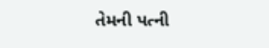તેમની પત્ની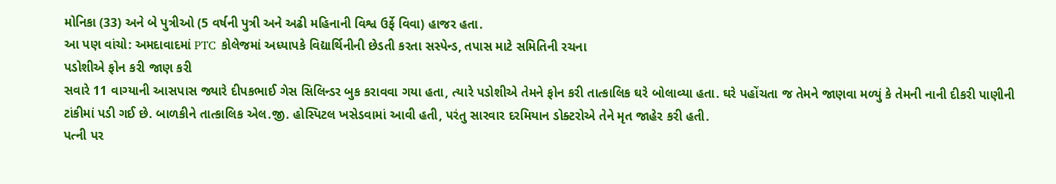મોનિકા (33) અને બે પુત્રીઓ (5 વર્ષની પુત્રી અને અઢી મહિનાની વિશ્વ ઉર્ફે વિવા) હાજર હતા.
આ પણ વાંચો: અમદાવાદમાં PTC કોલેજમાં અધ્યાપકે વિદ્યાર્થિનીની છેડતી કરતા સસ્પેન્ડ, તપાસ માટે સમિતિની રચના
પડોશીએ ફોન કરી જાણ કરી
સવારે 11 વાગ્યાની આસપાસ જ્યારે દીપકભાઈ ગેસ સિલિન્ડર બુક કરાવવા ગયા હતા, ત્યારે પડોશીએ તેમને ફોન કરી તાત્કાલિક ઘરે બોલાવ્યા હતા. ઘરે પહોંચતા જ તેમને જાણવા મળ્યું કે તેમની નાની દીકરી પાણીની ટાંકીમાં પડી ગઈ છે. બાળકીને તાત્કાલિક એલ.જી. હોસ્પિટલ ખસેડવામાં આવી હતી, પરંતુ સારવાર દરમિયાન ડોક્ટરોએ તેને મૃત જાહેર કરી હતી.
પત્ની પર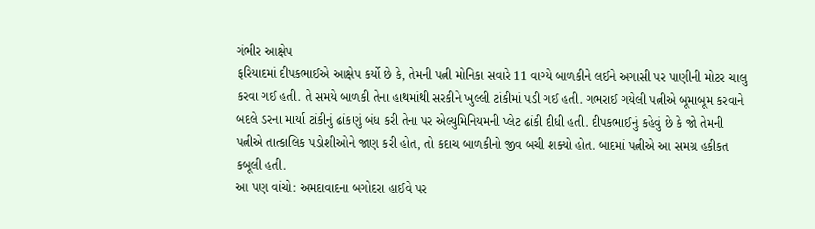ગંભીર આક્ષેપ
ફરિયાદમાં દીપકભાઈએ આક્ષેપ કર્યો છે કે, તેમની પત્ની મોનિકા સવારે 11 વાગ્યે બાળકીને લઈને અગાસી પર પાણીની મોટર ચાલુ કરવા ગઈ હતી. તે સમયે બાળકી તેના હાથમાંથી સરકીને ખુલ્લી ટાંકીમાં પડી ગઈ હતી. ગભરાઈ ગયેલી પત્નીએ બૂમાબૂમ કરવાને બદલે ડરના માર્યા ટાંકીનું ઢાંકણું બંધ કરી તેના પર એલ્યુમિનિયમની પ્લેટ ઢાંકી દીધી હતી. દીપકભાઈનું કહેવું છે કે જો તેમની પત્નીએ તાત્કાલિક પડોશીઓને જાણ કરી હોત, તો કદાચ બાળકીનો જીવ બચી શક્યો હોત. બાદમાં પત્નીએ આ સમગ્ર હકીકત કબૂલી હતી.
આ પણ વાંચો: અમદાવાદના બગોદરા હાઈવે પર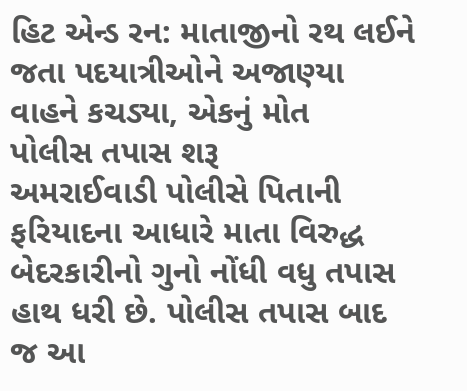હિટ એન્ડ રન: માતાજીનો રથ લઈને જતા પદયાત્રીઓને અજાણ્યા વાહને કચડ્યા, એકનું મોત
પોલીસ તપાસ શરૂ
અમરાઈવાડી પોલીસે પિતાની ફરિયાદના આધારે માતા વિરુદ્ધ બેદરકારીનો ગુનો નોંધી વધુ તપાસ હાથ ધરી છે. પોલીસ તપાસ બાદ જ આ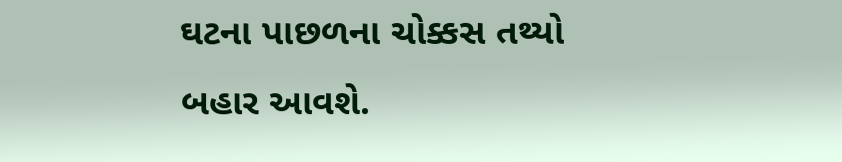ઘટના પાછળના ચોક્કસ તથ્યો બહાર આવશે.